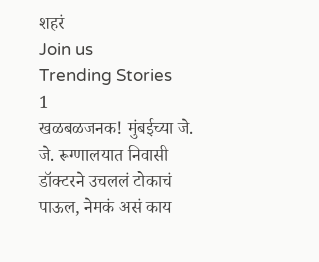शहरं
Join us
Trending Stories
1
खळबळजनक! मुंबईच्या जे. जे. रूग्णालयात निवासी डॉक्टरने उचललं टोकाचं पाऊल, नेमकं असं काय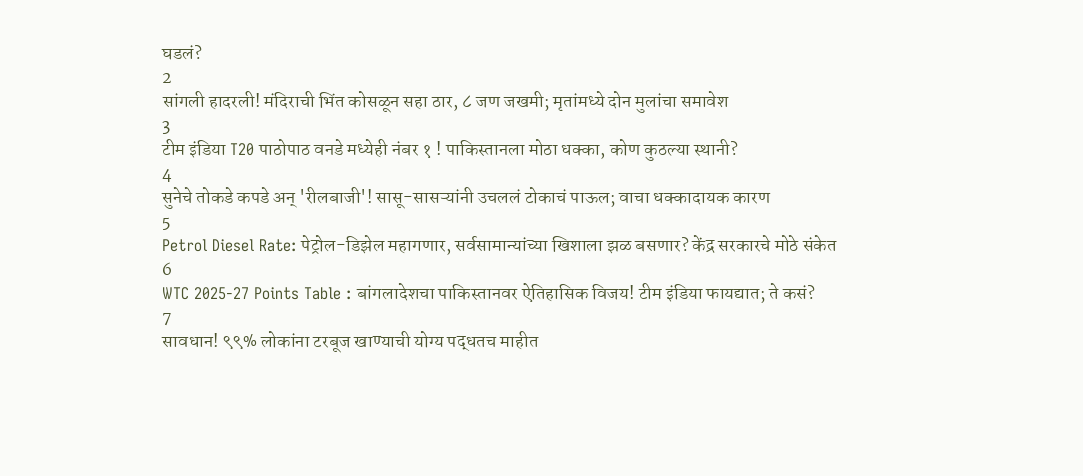घडलं?
2
सांगली हादरली! मंदिराची भिंत कोसळून सहा ठार, ८ जण जखमी; मृतांमध्ये दोन मुलांचा समावेश
3
टीम इंडिया T20 पाठोपाठ वनडे मध्येही नंबर १ ! पाकिस्तानला मोठा धक्का, कोण कुठल्या स्थानी?
4
सुनेचे तोकडे कपडे अन् 'रीलबाजी'! सासू-सासऱ्यांनी उचललं टोकाचं पाऊल; वाचा धक्कादायक कारण
5
Petrol Diesel Rate: पेट्रोल-डिझेल महागणार, सर्वसामान्यांच्या खिशाला झळ बसणार? केंद्र सरकारचे मोठे संकेत
6
WTC 2025-27 Points Table : बांगलादेशचा पाकिस्तानवर ऐतिहासिक विजय! टीम इंडिया फायद्यात; ते कसं?
7
सावधान! ९९% लोकांना टरबूज खाण्याची योग्य पद्धतच माहीत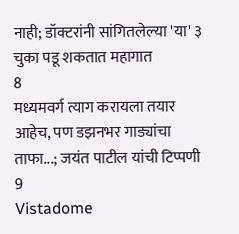नाही; डॉक्टरांनी सांगितलेल्या 'या' ३ चुका पडू शकतात महागात
8
मध्यमवर्ग त्याग करायला तयार आहेच, पण डझनभर गाड्यांचा ताफा...; जयंत पाटील यांची टिप्पणी
9
Vistadome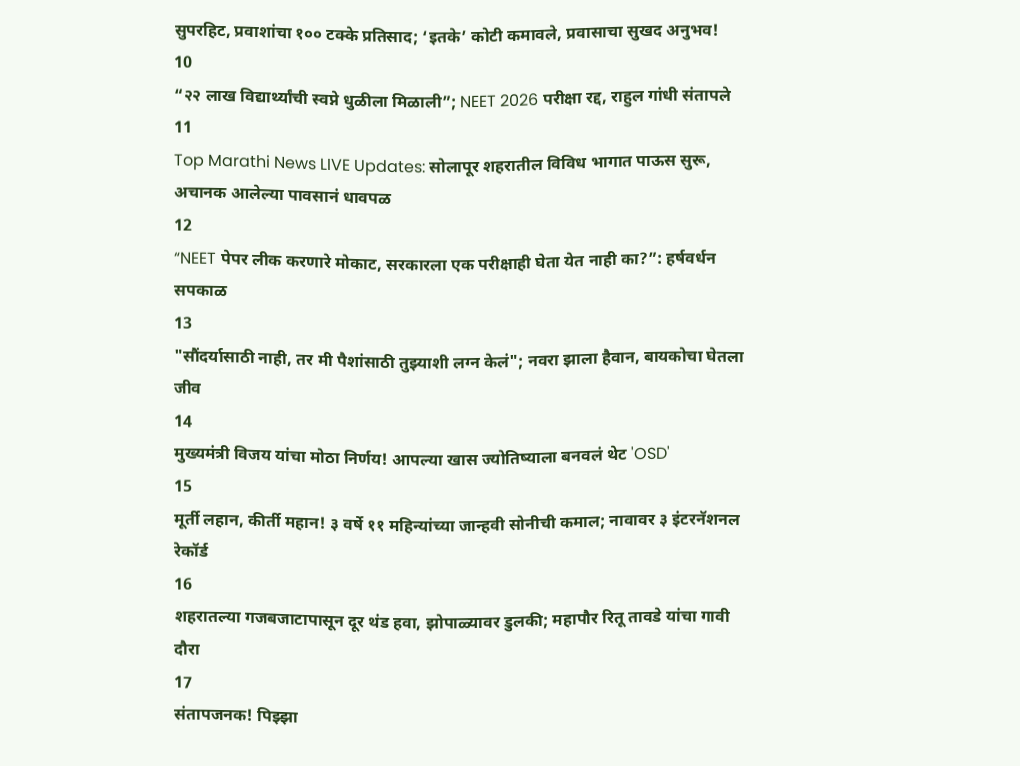सुपरहिट, प्रवाशांचा १०० टक्के प्रतिसाद; ‘इतके’ कोटी कमावले, प्रवासाचा सुखद अनुभव!
10
“२२ लाख विद्यार्थ्यांची स्वप्ने धुळीला मिळाली”; NEET 2026 परीक्षा रद्द, राहुल गांधी संतापले
11
Top Marathi News LIVE Updates: सोलापूर शहरातील विविध भागात पाऊस सुरू, अचानक आलेल्या पावसानं धावपळ
12
“NEET पेपर लीक करणारे मोकाट, सरकारला एक परीक्षाही घेता येत नाही का?”: हर्षवर्धन सपकाळ
13
"सौंदर्यासाठी नाही, तर मी पैशांसाठी तुझ्याशी लग्न केलं"; नवरा झाला हैवान, बायकोचा घेतला जीव
14
मुख्यमंत्री विजय यांचा मोठा निर्णय! आपल्या खास ज्योतिष्याला बनवलं थेट 'OSD'
15
मूर्ती लहान, कीर्ती महान! ३ वर्षे ११ महिन्यांच्या जान्हवी सोनीची कमाल; नावावर ३ इंटरनॅशनल रेकॉर्ड
16
शहरातल्या गजबजाटापासून दूर थंड हवा, झोपाळ्यावर डुलकी; महापौर रितू तावडे यांचा गावी दौरा
17
संतापजनक! पिझ्झा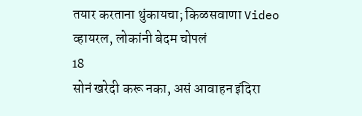तयार करताना थुंकायचा; किळसवाणा Video व्हायरल, लोकांनी बेदम चोपलं
18
सोनं खरेदी करू नका, असं आवाहन इंदिरा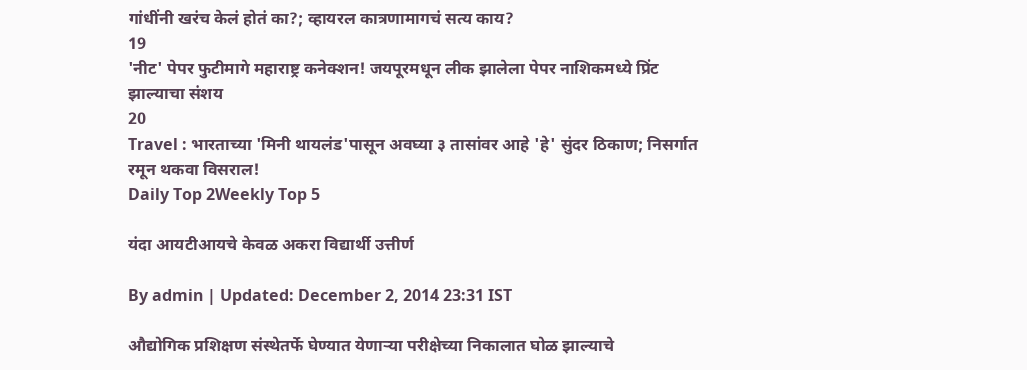गांधींनी खरंच केलं होतं का?; व्हायरल कात्रणामागचं सत्य काय?
19
'नीट' पेपर फुटीमागे महाराष्ट्र कनेक्शन! जयपूरमधून लीक झालेला पेपर नाशिकमध्ये प्रिंट झाल्याचा संशय
20
Travel : भारताच्या 'मिनी थायलंड'पासून अवघ्या ३ तासांवर आहे 'हे' सुंदर ठिकाण; निसर्गात रमून थकवा विसराल!
Daily Top 2Weekly Top 5

यंदा आयटीआयचे केवळ अकरा विद्यार्थी उत्तीर्ण

By admin | Updated: December 2, 2014 23:31 IST

औद्योगिक प्रशिक्षण संस्थेतर्फे घेण्यात येणाऱ्या परीक्षेच्या निकालात घोळ झाल्याचे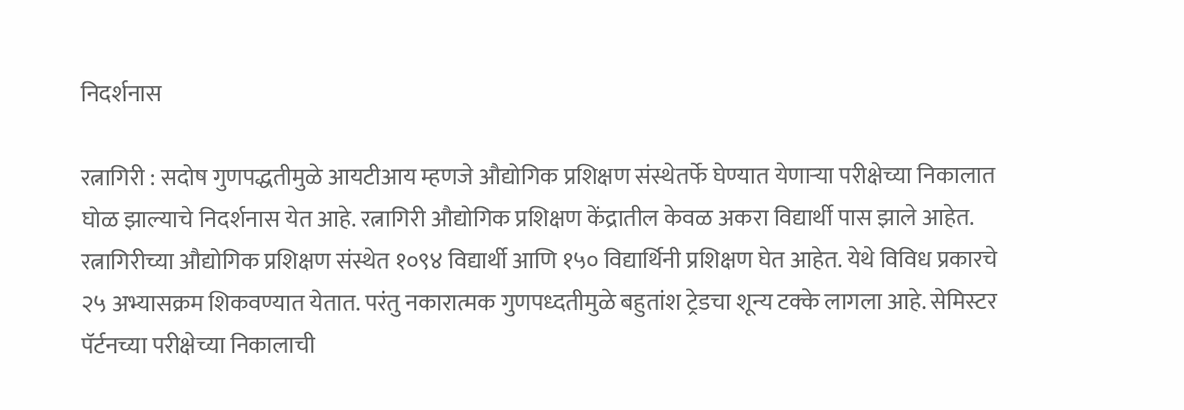निदर्शनास

रत्नागिरी : सदोष गुणपद्धतीमुळे आयटीआय म्हणजे औद्योगिक प्रशिक्षण संस्थेतर्फे घेण्यात येणाऱ्या परीक्षेच्या निकालात घोळ झाल्याचे निदर्शनास येत आहे. रत्नागिरी औद्योगिक प्रशिक्षण केंद्रातील केवळ अकरा विद्यार्थी पास झाले आहेत.
रत्नागिरीच्या औद्योगिक प्रशिक्षण संस्थेत १०९४ विद्यार्थी आणि १५० विद्यार्थिनी प्रशिक्षण घेत आहेत. येथे विविध प्रकारचे २५ अभ्यासक्रम शिकवण्यात येतात. परंतु नकारात्मक गुणपध्दतीमुळे बहुतांश ट्रेडचा शून्य टक्के लागला आहे. सेमिस्टर पॅर्टनच्या परीक्षेच्या निकालाची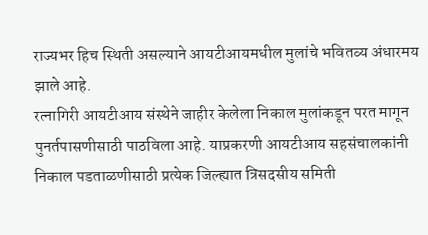राज्यभर हिच स्थिती असल्याने आयटीआयमधील मुलांचे भवितव्य अंधारमय झाले आहे.
रत्नागिरी आयटीआय संस्थेने जाहीर केलेला निकाल मुलांकडून परत मागून पुनर्तपासणीसाठी पाठविला आहे. याप्रकरणी आयटीआय सहसंचालकांनी निकाल पडताळणीसाठी प्रत्येक जिल्ह्यात त्रिसदसीय समिती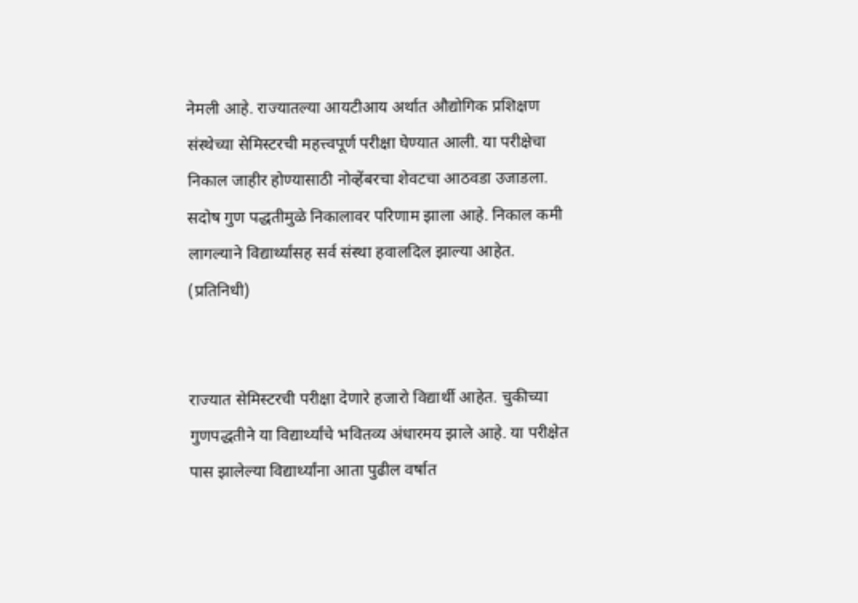नेमली आहे. राज्यातल्या आयटीआय अर्थात औद्योगिक प्रशिक्षण संस्थेच्या सेमिस्टरची महत्त्वपूर्ण परीक्षा घेण्यात आली. या परीक्षेचा निकाल जाहीर होण्यासाठी नोव्हेंबरचा शेवटचा आठवडा उजाडला. सदोष गुण पद्धतीमुळे निकालावर परिणाम झाला आहे. निकाल कमी लागल्याने विद्यार्थ्यांसह सर्व संस्था हवालदिल झाल्या आहेत. (प्रतिनिधी)


राज्यात सेमिस्टरची परीक्षा देणारे हजारो विद्यार्थी आहेत. चुकीच्या गुणपद्धतीने या विद्यार्थ्यांचे भवितव्य अंधारमय झाले आहे. या परीक्षेत पास झालेल्या विद्यार्थ्यांना आता पुढील वर्षात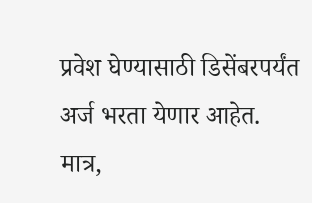प्रवेश घेण्यासाठी डिसेंबरपर्यंत अर्ज भरता येणार आहेत. मात्र,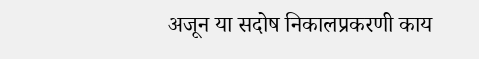अजून या सदोष निकालप्रकरणी काय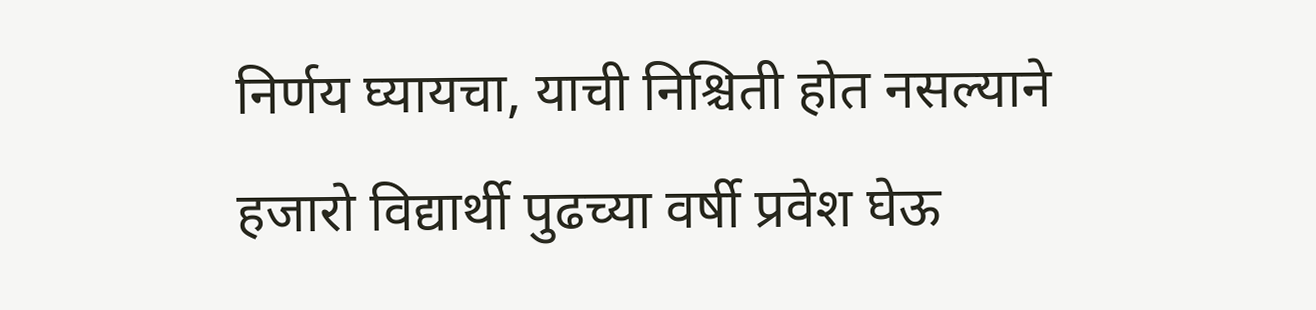निर्णय घ्यायचा, याची निश्चिती होत नसल्याने हजारो विद्यार्थी पुढच्या वर्षी प्रवेश घेऊ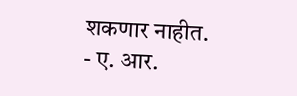शकणार नाहीत.
- ए. आर.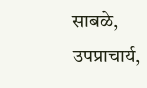साबळे,
उपप्राचार्य,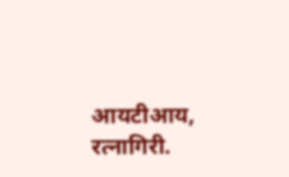आयटीआय, रत्नागिरी.